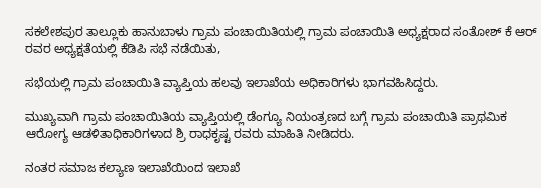ಸಕಲೇಶಪುರ ತಾಲ್ಲೂಕು ಹಾನುಬಾಳು ಗ್ರಾಮ ಪಂಚಾಯಿತಿಯಲ್ಲಿ ಗ್ರಾಮ ಪಂಚಾಯಿತಿ ಅಧ್ಯಕ್ಷರಾದ ಸಂತೋಶ್ ಕೆ ಆರ್ ರವರ ಅಧ್ಯಕ್ಷತೆಯಲ್ಲಿ ಕೆಡಿಪಿ ಸಭೆ ನಡೆಯಿತು,

ಸಭೆಯಲ್ಲಿ ಗ್ರಾಮ ಪಂಚಾಯಿತಿ ವ್ಯಾಪ್ತಿಯ ಹಲವು ಇಲಾಖೆಯ ಅಧಿಕಾರಿಗಳು ಭಾಗವಹಿಸಿದ್ದರು.

ಮುಖ್ಯವಾಗಿ ಗ್ರಾಮ ಪಂಚಾಯಿತಿಯ ವ್ಯಾಪ್ತಿಯಲ್ಲಿ ಡೆಂಗ್ಯೂ ನಿಯಂತ್ರಣದ ಬಗ್ಗೆ ಗ್ರಾಮ ಪಂಚಾಯಿತಿ ಪ್ರಾಥಮಿಕ ಆರೋಗ್ಯ ಆಡಳಿತಾಧಿಕಾರಿಗಳಾದ ಶ್ರಿ ರಾಧಕೃಷ್ಟ ರವರು ಮಾಹಿತಿ ನೀಡಿದರು.

ನಂತರ ಸಮಾಜ ಕಲ್ಯಾಣ ಇಲಾಖೆಯಿಂದ ಇಲಾಖೆ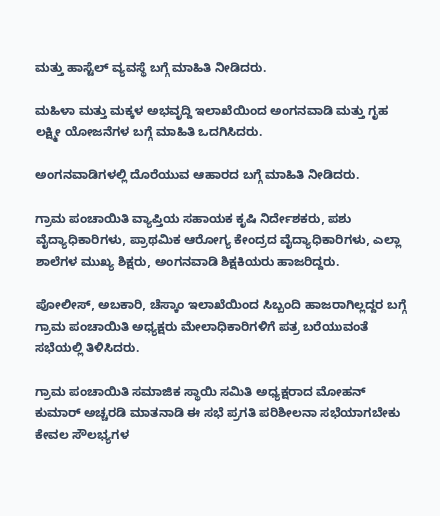ಮತ್ತು ಹಾಸ್ಟೆಲ್ ವ್ಯವಸ್ಥೆ ಬಗ್ಗೆ ಮಾಹಿತಿ ನೀಡಿದರು.

ಮಹಿಳಾ ಮತ್ತು ಮಕ್ಕಳ ಅಭವೃದ್ದಿ ಇಲಾಖೆಯಿಂದ ಅಂಗನವಾಡಿ ಮತ್ತು ಗೃಹ ಲಕ್ಷ್ಮೀ ಯೋಜನೆಗಳ ಬಗ್ಗೆ ಮಾಹಿತಿ ಒದಗಿಸಿದರು.

ಅಂಗನವಾಡಿಗಳಲ್ಲಿ ದೊರೆಯುವ ಆಹಾರದ ಬಗ್ಗೆ ಮಾಹಿತಿ ನೀಡಿದರು.

ಗ್ರಾಮ ಪಂಚಾಯಿತಿ ವ್ಯಾಪ್ತಿಯ ಸಹಾಯಕ ಕೃಷಿ ನಿರ್ದೇಶಕರು, ಪಶು ವೈದ್ಯಾಧಿಕಾರಿಗಳು, ಪ್ರಾಥಮಿಕ ಆರೋಗ್ಯ ಕೇಂದ್ರದ ವೈದ್ಯಾಧಿಕಾರಿಗಳು, ಎಲ್ಲಾ ಶಾಲೆಗಳ ಮುಖ್ಯ ಶಿಕ್ಷರು, ಅಂಗನವಾಡಿ ಶಿಕ್ಷಕಿಯರು ಹಾಜರಿದ್ದರು.

ಪೋಲೀಸ್, ಅಬಕಾರಿ, ಚೆಸ್ಕಾಂ ಇಲಾಖೆಯಿಂದ ಸಿಬ್ಬಂದಿ ಹಾಜರಾಗಿಲ್ಲದ್ದರ ಬಗ್ಗೆ ಗ್ರಾಮ ಪಂಚಾಯಿತಿ ಅಧ್ಯಕ್ಷರು ಮೇಲಾಧಿಕಾರಿಗಳಿಗೆ ಪತ್ರ ಬರೆಯುವಂತೆ ಸಭೆಯಲ್ಲಿ ತಿಳಿಸಿದರು.

ಗ್ರಾಮ ಪಂಚಾಯಿತಿ ಸಮಾಜಿಕ ಸ್ಥಾಯಿ ಸಮಿತಿ ಅಧ್ಯಕ್ಷರಾದ ಮೋಹನ್ ಕುಮಾರ್ ಅಚ್ಚರಡಿ ಮಾತನಾಡಿ ಈ ಸಭೆ ಪ್ರಗತಿ ಪರಿಶೀಲನಾ ಸಭೆಯಾಗಬೇಕು ಕೇವಲ ಸೌಲಭ್ಯಗಳ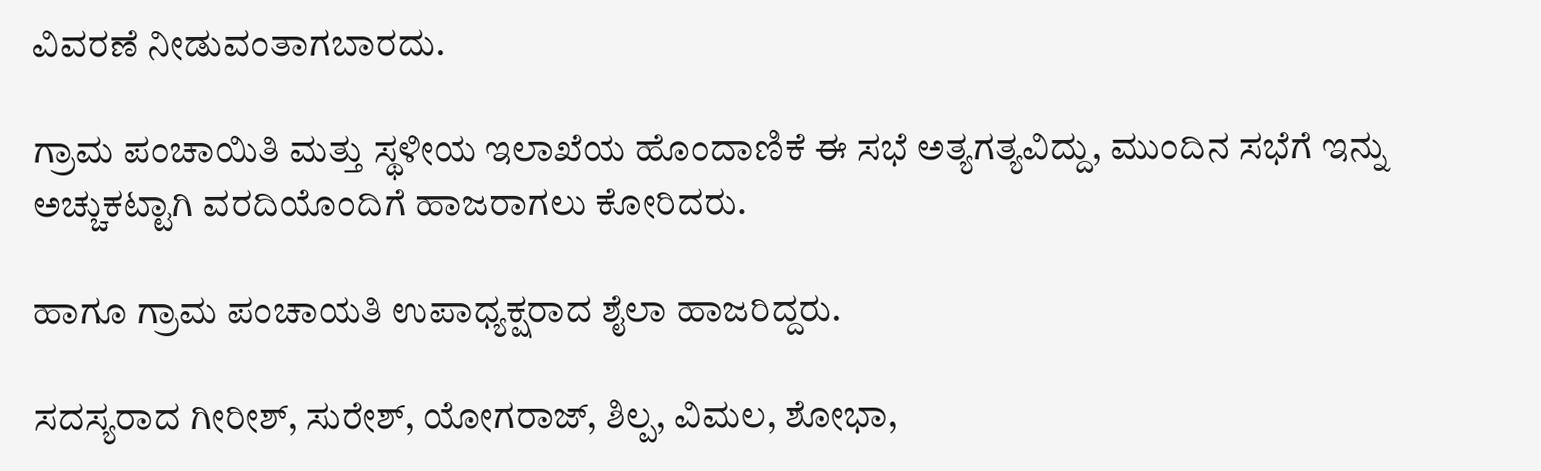ವಿವರಣೆ ನೀಡುವಂತಾಗಬಾರದು.

ಗ್ರಾಮ ಪಂಚಾಯಿತಿ ಮತ್ತು ಸ್ಥಳೀಯ ಇಲಾಖೆಯ ಹೊಂದಾಣಿಕೆ ಈ ಸಭೆ ಅತ್ಯಗತ್ಯವಿದ್ದು, ಮುಂದಿನ ಸಭೆಗೆ ಇನ್ನು ಅಚ್ಚುಕಟ್ಟಾಗಿ ವರದಿಯೊಂದಿಗೆ ಹಾಜರಾಗಲು ಕೋರಿದರು.

ಹಾಗೂ ಗ್ರಾಮ ಪಂಚಾಯತಿ ಉಪಾಧ್ಯಕ್ಷರಾದ ಶೈಲಾ ಹಾಜರಿದ್ದರು.

ಸದಸ್ಯರಾದ ಗೀರೀಶ್, ಸುರೇಶ್, ಯೋಗರಾಜ್, ಶಿಲ್ಪ, ವಿಮಲ, ಶೋಭಾ,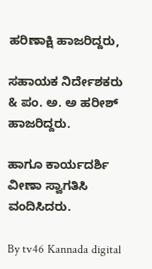ಹರಿಣಾಕ್ಷಿ ಹಾಜರಿದ್ದರು,

ಸಹಾಯಕ ನಿರ್ದೇಶಕರು & ಪಂ. ಅ. ಅ ಹರೀಶ್ ಹಾಜರಿದ್ದರು.

ಹಾಗೂ ಕಾರ್ಯದರ್ಶಿ ವೀಣಾ ಸ್ವಾಗತಿಸಿ ವಂದಿಸಿದರು.

By tv46 Kannada digital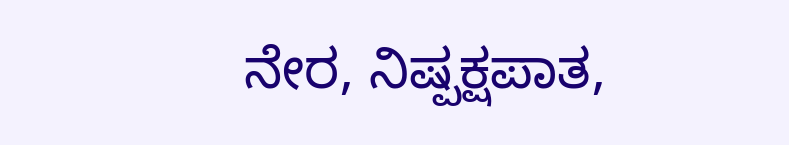ನೇರ, ನಿಷ್ಪಕ್ಷಪಾತ,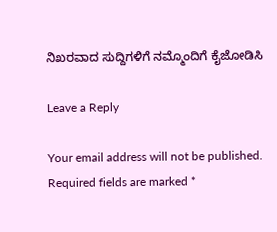ನಿಖರವಾದ ಸುದ್ದಿಗಳಿಗೆ ನಮ್ಮೊಂದಿಗೆ ಕೈಜೋಡಿಸಿ

Leave a Reply

Your email address will not be published. Required fields are marked *